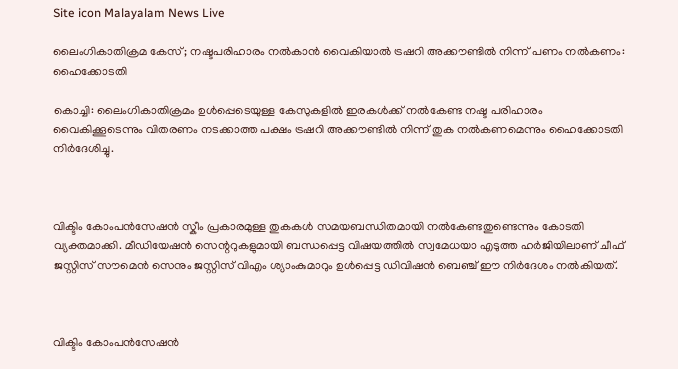Site icon Malayalam News Live

ലൈംഗികാതിക്രമ കേസ്; നഷ്ടപരിഹാരം നൽകാൻ വൈകിയാൽ ട്രഷറി അക്കൗണ്ടില്‍ നിന്ന് പണം നൽകണം: ഹൈക്കോടതി

കൊച്ചി: ലൈംഗികാതിക്രമം ഉള്‍പ്പെടെയുള്ള കേസുകളില്‍ ഇരകള്‍ക്ക് നല്‍കേണ്ട നഷ്ട പരിഹാരം വൈകിക്കൂടെന്നും വിതരണം നടക്കാത്ത പക്ഷം ട്രഷറി അക്കൗണ്ടില്‍ നിന്ന് തുക നൽകണമെന്നും ഹൈക്കോടതി നിർദേശിച്ചു.



വിക്ടിം കോംപൻസേഷൻ സ്കീം പ്രകാരമുള്ള തുകകള്‍ സമയബന്ധിതമായി നല്‍കേണ്ടതുണ്ടെന്നും കോടതി വ്യക്തമാക്കി. മീഡിയേഷൻ സെന്ററുകളുമായി ബന്ധപ്പെട്ട വിഷയത്തില്‍ സ്വമേധയാ എടുത്ത ഹർജിയിലാണ് ചീഫ് ജസ്റ്റിസ് സൗമെൻ സെനും ജസ്റ്റിസ് വിഎം ശ്യാംകുമാറും ഉള്‍പ്പെട്ട ഡിവിഷൻ ബെഞ്ച് ഈ നിർദേശം നല്‍കിയത്.



വിക്ടിം കോംപൻസേഷൻ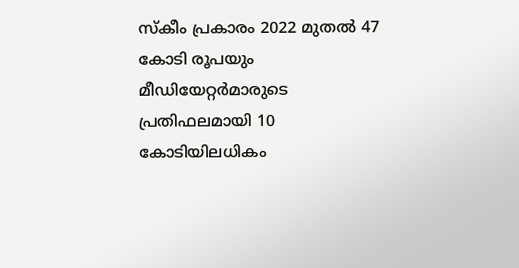സ്കീം പ്രകാരം 2022 മുതല്‍ 47 കോടി രൂപയും മീഡിയേറ്റർമാരുടെ പ്രതിഫലമായി 10 കോടിയിലധികം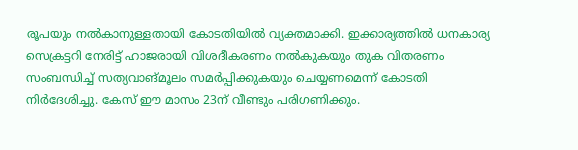രൂപയും നല്‍കാനുള്ളതായി കോടതിയില്‍ വ്യക്തമാക്കി. ഇക്കാര്യത്തില്‍ ധനകാര്യ സെക്രട്ടറി നേരിട്ട് ഹാജരായി വിശദീകരണം നല്‍കുകയും തുക വിതരണം സംബന്ധിച്ച്‌ സത്യവാങ്മൂലം സമർപ്പിക്കുകയും ചെയ്യണമെന്ന് കോടതി നിർദേശിച്ചു. കേസ് ഈ മാസം 23ന് വീണ്ടും പരിഗണിക്കും.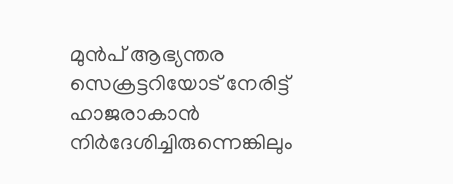മുൻപ് ആഭ്യന്തര സെക്രട്ടറിയോട് നേരിട്ട് ഹാജരാകാൻ നിർദേശിച്ചിരുന്നെങ്കിലും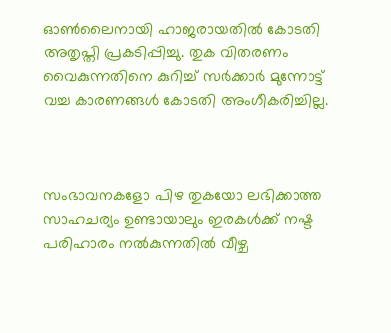ഓണ്‍ലൈനായി ഹാജരായതില്‍ കോടതി അതൃപ്തി പ്രകടിപ്പിച്ചു. തുക വിതരണം വൈകുന്നതിനെ കുറിച്ച്‌ സർക്കാർ മുന്നോട്ട് വച്ച കാരണങ്ങള്‍ കോടതി അംഗീകരിച്ചില്ല.



സംഭാവനകളോ പിഴ തുകയോ ലഭിക്കാത്ത സാഹചര്യം ഉണ്ടായാലും ഇരകള്‍ക്ക് നഷ്ട പരിഹാരം നല്‍കുന്നതില്‍ വീഴ്ച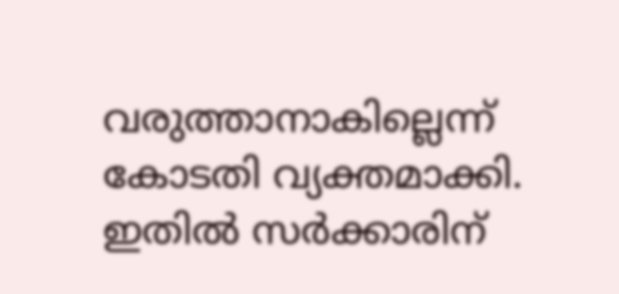വരുത്താനാകില്ലെന്ന് കോടതി വ്യക്തമാക്കി. ഇതില്‍ സർക്കാരിന്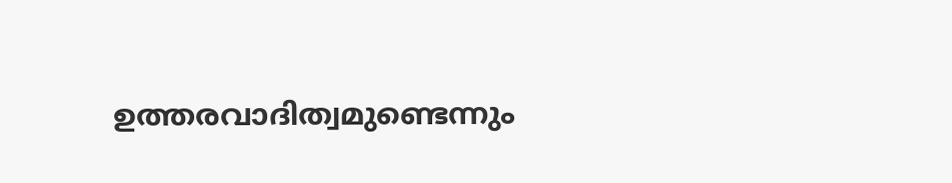ഉത്തരവാദിത്വമുണ്ടെന്നും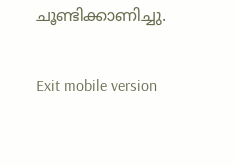ചൂണ്ടിക്കാണിച്ചു.

Exit mobile version